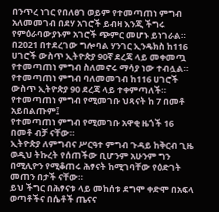በንጥረ ነገር የበለፀገ ወይም የተመጣጠነ ምግብ አለመመገብ በደሃ አገሮች ይብዛ እንጂ ችግሩ የምዕራባውያኑም አገሮች ጭምር መሆኑ ይነገራል።
በ2021 በተደረገው ግሎባል ሃንገር ኢንዴክስ ከ116 ሀገሮች ውስጥ ኢትዮጵያ 90ኛ ደረጃ ላይ መቀመጧ የተመጣጠነ ምግብ ስለመኖሩ ማሳያ ነው ተብሏል።
የተመጣጠነ ምግብ ባለመመገብ ከ116 ሀገሮች ውስጥ ኢትዮጵያ 90 ደረጃ ላይ ተቀምጣለች።
የተመጣጠነ ምግብ የሚመገቡ ህጻናት ከ 7 በመቶ አይበልጡም፤
የተመጣጠነ ምግብ የሚመገቡ አዋቂ ዜጎች 16 በመቶ ብቻ ናቸው።
ኢትዮጵያ ለምግብና ሥርዓተ ምግብ ጉዳይ ከቅርብ ጊዜ ወዲህ ትኩረት የሰጠችው ቢሆንም አሁንም ግን በሚሊዮን የሚቆጠሩ ሕፃናት ከሚገባቸው የዕድገት መጠን በታች ናቸው።
ይህ ችግር በሕፃናቱ ላይ መከሰቱ ደግሞ ቀድሞ በአፍላ ወጣቶችና በሴቶች ጤናና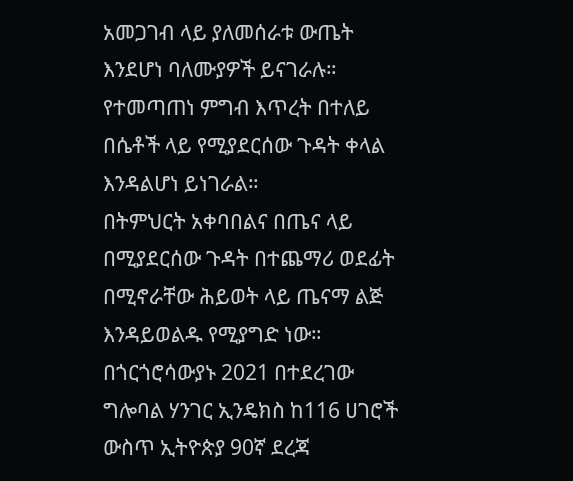አመጋገብ ላይ ያለመሰራቱ ውጤት እንደሆነ ባለሙያዎች ይናገራሉ።
የተመጣጠነ ምግብ እጥረት በተለይ በሴቶች ላይ የሚያደርሰው ጉዳት ቀላል እንዳልሆነ ይነገራል።
በትምህርት አቀባበልና በጤና ላይ በሚያደርሰው ጉዳት በተጨማሪ ወደፊት በሚኖራቸው ሕይወት ላይ ጤናማ ልጅ እንዳይወልዱ የሚያግድ ነው።
በጎርጎሮሳውያኑ 2021 በተደረገው ግሎባል ሃንገር ኢንዴክስ ከ116 ሀገሮች ውስጥ ኢትዮጵያ 90ኛ ደረጃ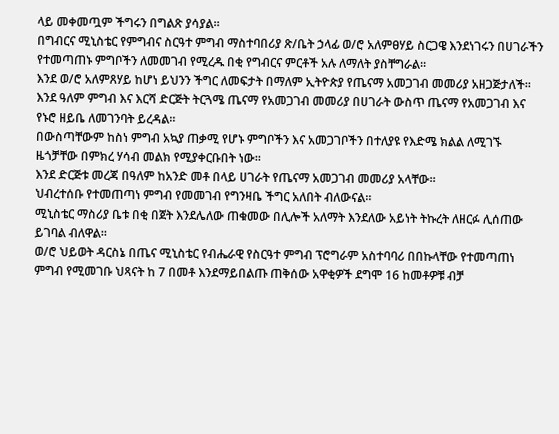ላይ መቀመጧም ችግሩን በግልጽ ያሳያል።
በግብርና ሚኒስቴር የምግብና ስርዓተ ምግብ ማስተባበሪያ ጽ/ቤት ኃላፊ ወ/ሮ አለምፀሃይ ስርጋዌ እንደነገሩን በሀገራችን የተመጣጠኑ ምግቦችን ለመመገብ የሚረዱ በቂ የግብርና ምርቶች አሉ ለማለት ያስቸግራል።
እንደ ወ/ሮ አለምጸሃይ ከሆነ ይህንን ችግር ለመፍታት በማለም ኢትዮጵያ የጤናማ አመጋገብ መመሪያ አዘጋጅታለች። እንደ ዓለም ምግብ እና እርሻ ድርጅት ትርጓሜ ጤናማ የአመጋገብ መመሪያ በሀገራት ውስጥ ጤናማ የአመጋገብ እና የኑሮ ዘይቤ ለመገንባት ይረዳል።
በውስጣቸውም ከስነ ምግብ አኳያ ጠቃሚ የሆኑ ምግቦችን እና አመጋገቦችን በተለያዩ የእድሜ ክልል ለሚገኙ ዜጎቻቸው በምክረ ሃሳብ መልክ የሚያቀርቡበት ነው።
እንደ ድርጅቱ መረጃ በዓለም ከአንድ መቶ በላይ ሀገራት የጤናማ አመጋገብ መመሪያ አላቸው።
ህብረተሰቡ የተመጠጣነ ምግብ የመመገብ የግንዛቤ ችግር አለበት ብለውናል።
ሚኒስቴር ማስሪያ ቤቱ በቂ በጀት እንደሌለው ጠቁመው በሊሎች አለማት እንደለው አይነት ትኩረት ለዘርፉ ሊሰጠው ይገባል ብለዋል።
ወ/ሮ ህይወት ዳርስኔ በጤና ሚኒስቴር የብሔራዊ የስርዓተ ምግብ ፕሮግራም አስተባባሪ በበኩላቸው የተመጣጠነ ምግብ የሚመገቡ ህጻናት ከ 7 በመቶ እንደማይበልጡ ጠቅሰው አዋቂዎች ደግሞ 16 ከመቶዎቹ ብቻ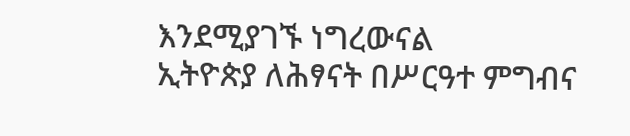እንደሚያገኙ ነግረውናል
ኢትዮጵያ ለሕፃናት በሥርዓተ ምግብና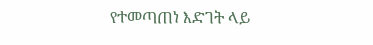የተመጣጠነ እድገት ላይ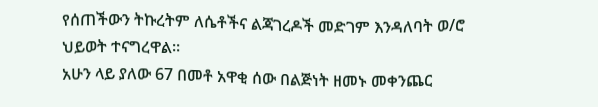የሰጠችውን ትኩረትም ለሴቶችና ልጃገረዶች መድገም እንዳለባት ወ/ሮ ህይወት ተናግረዋል።
አሁን ላይ ያለው 67 በመቶ አዋቂ ሰው በልጅነት ዘመኑ መቀንጨር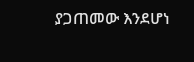ያጋጠመው እንደሆነ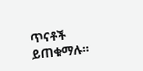ጥናቶች ይጠቁማሉ።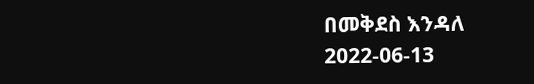በመቅደስ እንዳለ
2022-06-13